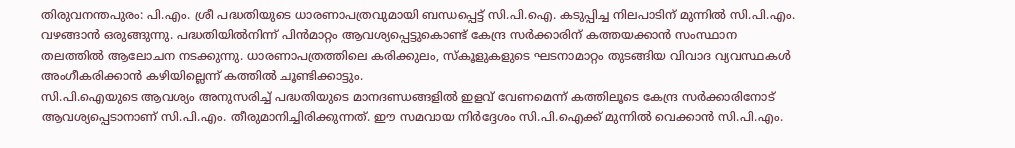തിരുവനന്തപുരം: പി.എം. ശ്രീ പദ്ധതിയുടെ ധാരണാപത്രവുമായി ബന്ധപ്പെട്ട് സി.പി.ഐ. കടുപ്പിച്ച നിലപാടിന് മുന്നിൽ സി.പി.എം. വഴങ്ങാൻ ഒരുങ്ങുന്നു. പദ്ധതിയിൽനിന്ന് പിൻമാറ്റം ആവശ്യപ്പെട്ടുകൊണ്ട് കേന്ദ്ര സർക്കാരിന് കത്തയക്കാൻ സംസ്ഥാന തലത്തിൽ ആലോചന നടക്കുന്നു. ധാരണാപത്രത്തിലെ കരിക്കുലം, സ്കൂളുകളുടെ ഘടനാമാറ്റം തുടങ്ങിയ വിവാദ വ്യവസ്ഥകൾ അംഗീകരിക്കാൻ കഴിയില്ലെന്ന് കത്തിൽ ചൂണ്ടിക്കാട്ടും.
സി.പി.ഐയുടെ ആവശ്യം അനുസരിച്ച് പദ്ധതിയുടെ മാനദണ്ഡങ്ങളിൽ ഇളവ് വേണമെന്ന് കത്തിലൂടെ കേന്ദ്ര സർക്കാരിനോട് ആവശ്യപ്പെടാനാണ് സി.പി.എം. തീരുമാനിച്ചിരിക്കുന്നത്. ഈ സമവായ നിർദ്ദേശം സി.പി.ഐക്ക് മുന്നിൽ വെക്കാൻ സി.പി.എം.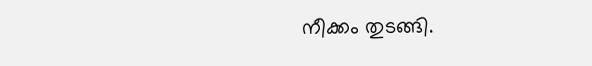നീക്കം തുടങ്ങി.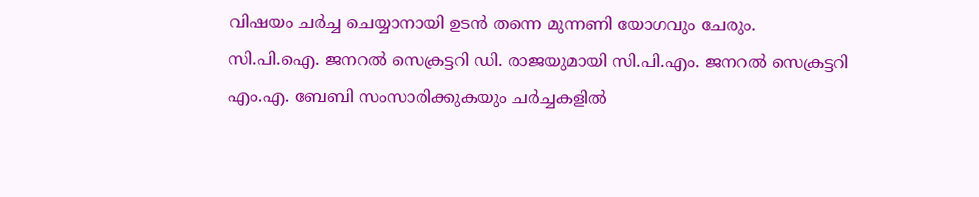വിഷയം ചർച്ച ചെയ്യാനായി ഉടൻ തന്നെ മുന്നണി യോഗവും ചേരും.
സി.പി.ഐ. ജനറൽ സെക്രട്ടറി ഡി. രാജയുമായി സി.പി.എം. ജനറൽ സെക്രട്ടറി എം.എ. ബേബി സംസാരിക്കുകയും ചർച്ചകളിൽ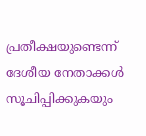പ്രതീക്ഷയുണ്ടെന്ന് ദേശീയ നേതാക്കൾ സൂചിപ്പിക്കുകയും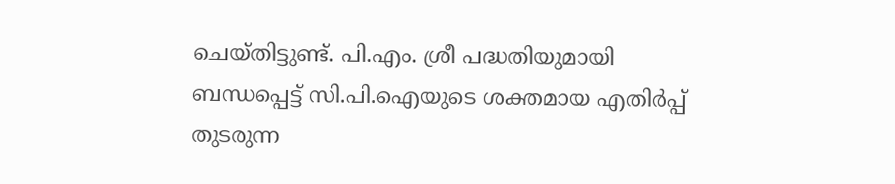ചെയ്തിട്ടുണ്ട്. പി.എം. ശ്രീ പദ്ധതിയുമായി ബന്ധപ്പെട്ട് സി.പി.ഐയുടെ ശക്തമായ എതിർപ്പ് തുടരുന്ന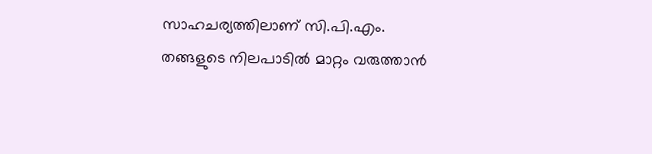സാഹചര്യത്തിലാണ് സി.പി.എം. തങ്ങളുടെ നിലപാടിൽ മാറ്റം വരുത്താൻ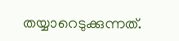തയ്യാറെടുക്കുന്നത്.